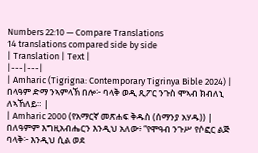Numbers 22:10 — Compare Translations
14 translations compared side by side
| Translation | Text |
|---|---|
| Amharic (Tigrigna: Contemporary Tigrinya Bible 2024) | በላዓም ድማ ንኣምላኽ በሎ፦ ባላቅ ወዲ ጺፖር ንጉስ ሞኣብ ክብለኒ ለኣኸለይ። |
| Amharic 2000 (የአማርኛ መጽሐፍ ቅዱስ (ሰማንያ አሃዱ)) | በለዓምም እግዚአብሔርን እንዲህ አለው፥ “የሞዓብ ንጉሥ የሶፎር ልጅ ባላቅ፦ እንዲህ ሲል ወደ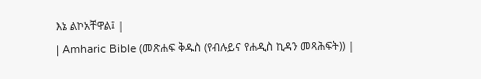እኔ ልኮአቸዋል፤ |
| Amharic Bible (መጽሐፍ ቅዱስ (የብሉይና የሐዲስ ኪዳን መጻሕፍት)) |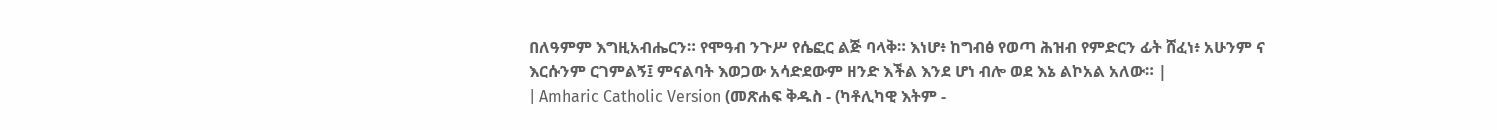በለዓምም እግዚአብሔርን። የሞዓብ ንጉሥ የሴፎር ልጅ ባላቅ። እነሆ፥ ከግብፅ የወጣ ሕዝብ የምድርን ፊት ሸፈነ፥ አሁንም ና እርሱንም ርገምልኝ፤ ምናልባት እወጋው አሳድደውም ዘንድ እችል እንደ ሆነ ብሎ ወደ እኔ ልኮአል አለው። |
| Amharic Catholic Version (መጽሐፍ ቅዱስ - (ካቶሊካዊ እትም -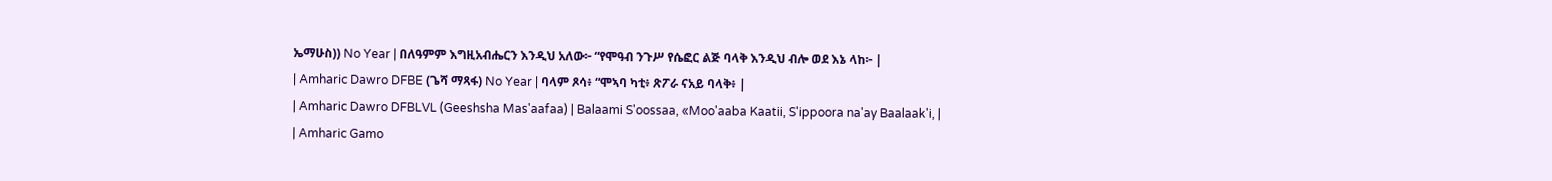ኤማሁስ)) No Year | በለዓምም እግዚአብሔርን እንዲህ አለው፦ “የሞዓብ ንጉሥ የሴፎር ልጅ ባላቅ እንዲህ ብሎ ወደ እኔ ላከ፦ |
| Amharic Dawro DFBE (ጌሻ ማጻፋ) No Year | ባላም ጾሳ፥ “ሞኣባ ካቲ፥ ጽፖራ ናአይ ባላቅ፥ |
| Amharic Dawro DFBLVL (Geeshsha Mas'aafaa) | Balaami S'oossaa, «Moo'aaba Kaatii, S'ippoora na'ay Baalaak'i, |
| Amharic Gamo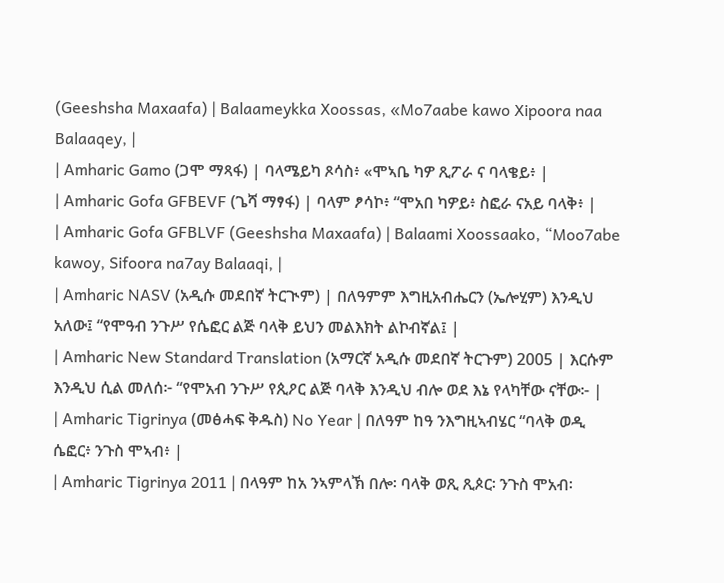(Geeshsha Maxaafa) | Balaameykka Xoossas, «Mo7aabe kawo Xipoora naa Balaaqey, |
| Amharic Gamo (ጋሞ ማጻፋ) | ባላሜይካ ጾሳስ፥ «ሞኣቤ ካዎ ጺፖራ ና ባላቄይ፥ |
| Amharic Gofa GFBEVF (ጌሻ ማፃፋ) | ባላም ፆሳኮ፥ “ሞአበ ካዎይ፥ ስፎራ ናአይ ባላቅ፥ |
| Amharic Gofa GFBLVF (Geeshsha Maxaafa) | Balaami Xoossaako, “Moo7abe kawoy, Sifoora na7ay Balaaqi, |
| Amharic NASV (አዲሱ መደበኛ ትርጒም) | በለዓምም እግዚአብሔርን (ኤሎሂም) እንዲህ አለው፤ “የሞዓብ ንጉሥ የሴፎር ልጅ ባላቅ ይህን መልእክት ልኮብኛል፤ |
| Amharic New Standard Translation (አማርኛ አዲሱ መደበኛ ትርጉም) 2005 | እርሱም እንዲህ ሲል መለሰ፦ “የሞአብ ንጉሥ የጲዖር ልጅ ባላቅ እንዲህ ብሎ ወደ እኔ የላካቸው ናቸው፦ |
| Amharic Tigrinya (መፅሓፍ ቅዱስ) No Year | በለዓም ከዓ ንእግዚኣብሄር “ባላቅ ወዲ ሴፎር፥ ንጉስ ሞኣብ፥ |
| Amharic Tigrinya 2011 | በላዓም ከአ ንኣምላኽ በሎ፡ ባላቅ ወጺ ጺጶር፡ ንጉስ ሞአብ፡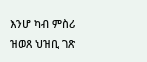እንሆ ካብ ምስሪ ዝወጸ ህዝቢ ገጽ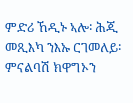ምድሪ ኸዲኑ ኣሎ፡ ሕጂ መጺእካ ንእኡ ርገመለይ፡ ምናልባሽ ክዋግኦን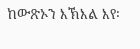ከውጽኦን እኽእል እየ፡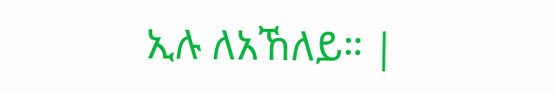ኢሉ ለአኸለይ። |